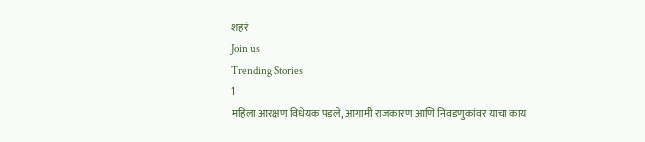शहरं
Join us
Trending Stories
1
महिला आरक्षण विधेयक पडले, आगामी राजकारण आणि निवडणुकांवर याचा काय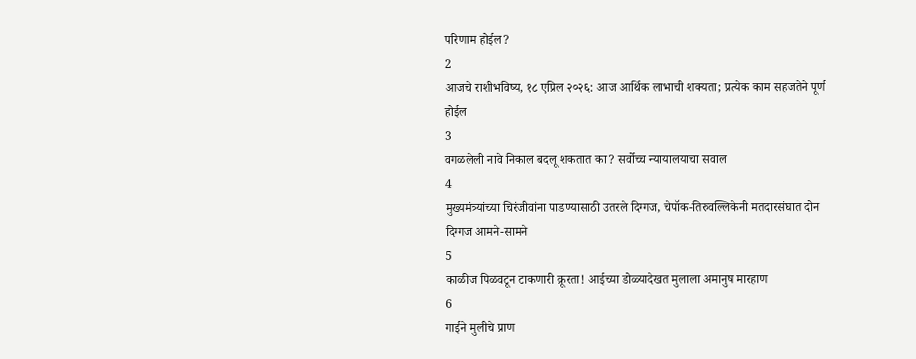परिणाम होईल?
2
आजचे राशीभविष्य, १८ एप्रिल २०२६: आज आर्थिक लाभाची शक्यता; प्रत्येक काम सहजतेने पूर्ण होईल
3
वगळलेली नावे निकाल बदलू शकतात का? सर्वोच्च न्यायालयाचा सवाल
4
मुख्यमंत्र्यांच्या चिरंजीवांना पाडण्यासाठी उतरले दिग्गज, चेपॉक-तिरुवल्लिकेनी मतदारसंघात दोन दिग्गज आमने-सामने
5
काळीज पिळवटून टाकणारी क्रूरता! आईच्या डोळ्यादेखत मुलाला अमानुष मारहाण
6
गाईने मुलीचे प्राण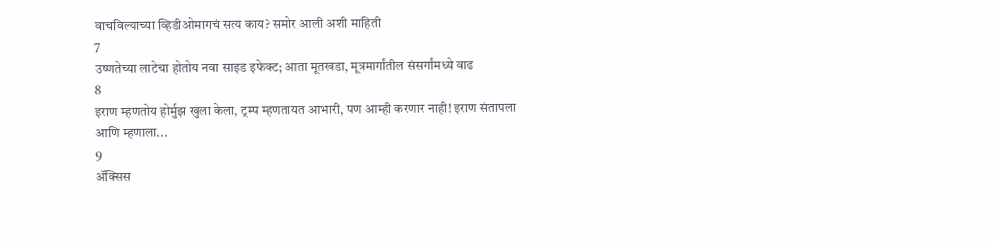वाचविल्याच्या व्हिडीओमागचं सत्य काय? समोर आली अशी माहिती
7
उष्णतेच्या लाटेचा होतोय नवा साइड इफेक्ट; आता मूतखडा, मूत्रमार्गांतील संसर्गांमध्ये वाढ
8
इराण म्हणतोय होर्मुझ खुला केला, ट्रम्प म्हणतायत आभारी, पण आम्ही करणार नाही! इराण संतापला आणि म्हणाला...
9
ॲक्सिस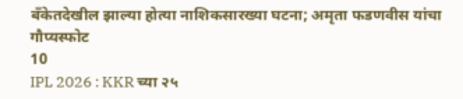बँकेतदेखील झाल्या होत्या नाशिकसारख्या घटना; अमृता फडणवीस यांचा गौप्यस्फोट
10
IPL 2026 : KKR च्या २५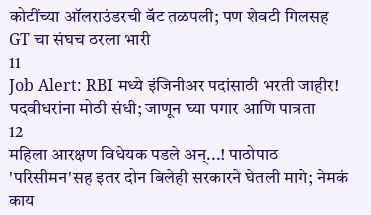कोटींच्या ऑलराउंडरची बॅट तळपली; पण शेवटी गिलसह GT चा संघच ठरला भारी
11
Job Alert: RBI मध्ये इंजिनीअर पदांसाठी भरती जाहीर! पदवीधरांना मोठी संधी; जाणून घ्या पगार आणि पात्रता
12
महिला आरक्षण विधेयक पडले अन्...! पाठोपाठ 'परिसीमन'सह इतर दोन बिलेही सरकारने घेतली मागे; नेमकं काय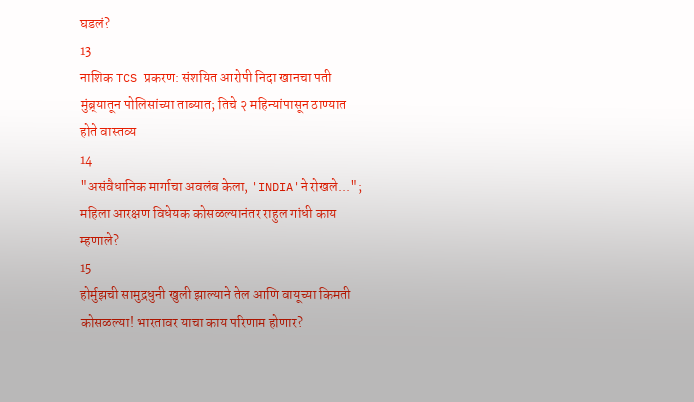घडलं?
13
नाशिक TCS प्रकरण: संशयित आरोपी निदा खानचा पती मुंब्र्यातून पोलिसांच्या ताब्यात; तिचे २ महिन्यांपासून ठाण्यात होते वास्तव्य
14
"असंवैधानिक मार्गाचा अवलंब केला, 'INDIA'ने रोखले..."; महिला आरक्षण विधेयक कोसळल्यानंतर राहुल गांधी काय म्हणाले?
15
होर्मुझची सामुद्रधुनी खुली झाल्याने तेल आणि वायूच्या किमती कोसळल्या! भारतावर याचा काय परिणाम होणार?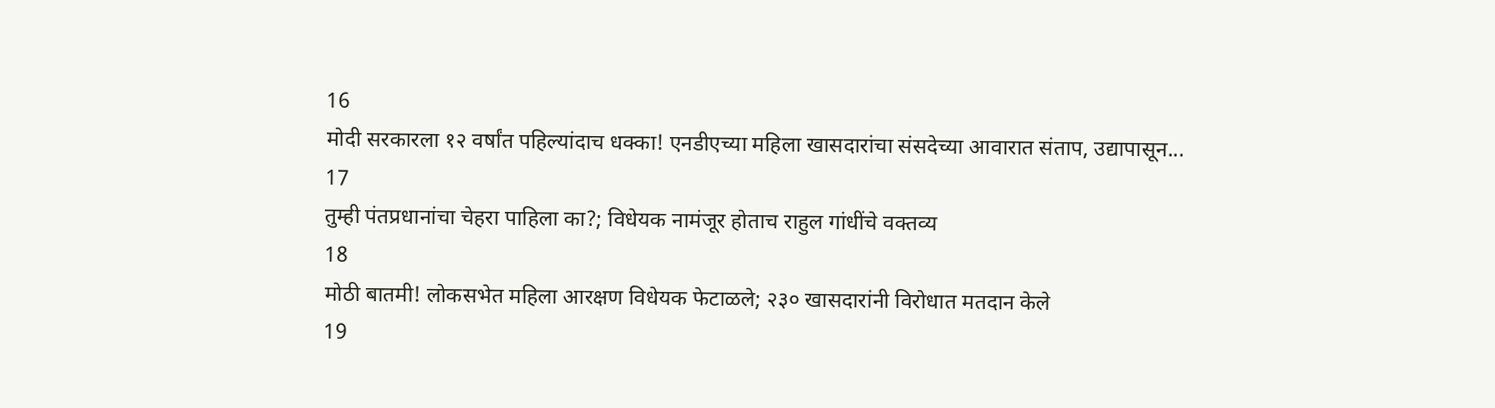16
मोदी सरकारला १२ वर्षांत पहिल्यांदाच धक्का! एनडीएच्या महिला खासदारांचा संसदेच्या आवारात संताप, उद्यापासून...
17
तुम्ही पंतप्रधानांचा चेहरा पाहिला का?; विधेयक नामंजूर होताच राहुल गांधींचे वक्तव्य
18
मोठी बातमी! लोकसभेत महिला आरक्षण विधेयक फेटाळले; २३० खासदारांनी विरोधात मतदान केले
19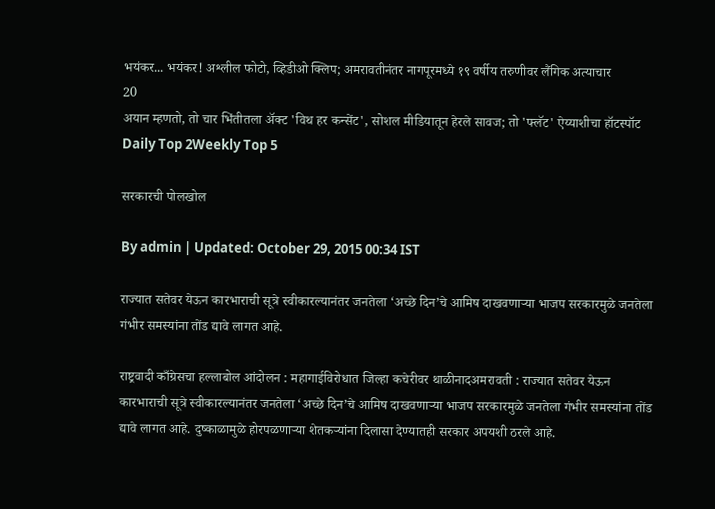भयंकर... भयंकर! अश्लील फोटो, व्हिडीओ क्लिप; अमरावतीनंतर नागपूरमध्ये १९ वर्षीय तरुणीवर लैंगिक अत्याचार
20
अयान म्हणतो, तो चार भिंतीतला अ‍ॅक्ट 'विथ हर कन्सेंट', सोशल मीडियातून हेरले सावज; तो 'फ्लॅट' ऐय्याशीचा हॉटस्पॉट
Daily Top 2Weekly Top 5

सरकारची पोलखोल

By admin | Updated: October 29, 2015 00:34 IST

राज्यात सतेवर येऊन कारभाराची सूत्रे स्वीकारल्यानंतर जनतेला ‘अच्छे दिन’चे आमिष दाखवणाऱ्या भाजप सरकारमुळे जनतेला गंभीर समस्यांना तोंड द्यावे लागत आहे.

राष्ट्रवादी काँग्रेसचा हल्लाबोल आंदोलन : महागाईविरोधात जिल्हा कचेरीवर थाळीनादअमरावती : राज्यात सतेवर येऊन कारभाराची सूत्रे स्वीकारल्यानंतर जनतेला ‘अच्छे दिन’चे आमिष दाखवणाऱ्या भाजप सरकारमुळे जनतेला गंभीर समस्यांना तोंड द्यावे लागत आहे. दुष्काळामुळे होरपळणाऱ्या शेतकऱ्यांना दिलासा देण्यातही सरकार अपयशी ठरले आहे.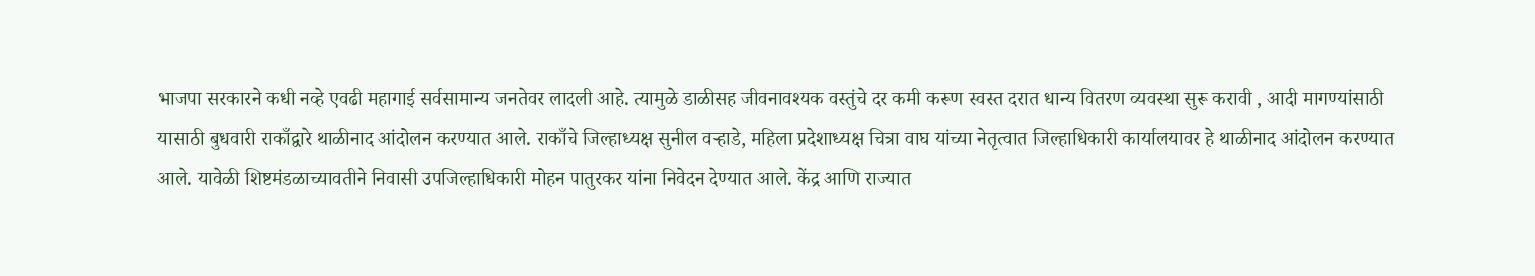भाजपा सरकारने कधी नव्हे एवढी महागाई सर्वसामान्य जनतेवर लादली आहे. त्यामुळे डाळीसह जीवनावश्यक वस्तुंचे दर कमी करूण स्वस्त दरात धान्य वितरण व्यवस्था सुरू करावी , आदी मागण्यांसाठी यासाठी बुधवारी राकाँद्वारे थाळीनाद आंदोलन करण्यात आले. राकाँचे जिल्हाध्यक्ष सुनील वऱ्हाडे, महिला प्रदेशाध्यक्ष चित्रा वाघ यांच्या नेतृत्वात जिल्हाधिकारी कार्यालयावर हे थाळीनाद आंदोलन करण्यात आले. यावेळी शिष्टमंडळाच्यावतीने निवासी उपजिल्हाधिकारी मोहन पातुरकर यांना निवेदन देण्यात आले. केंद्र आणि राज्यात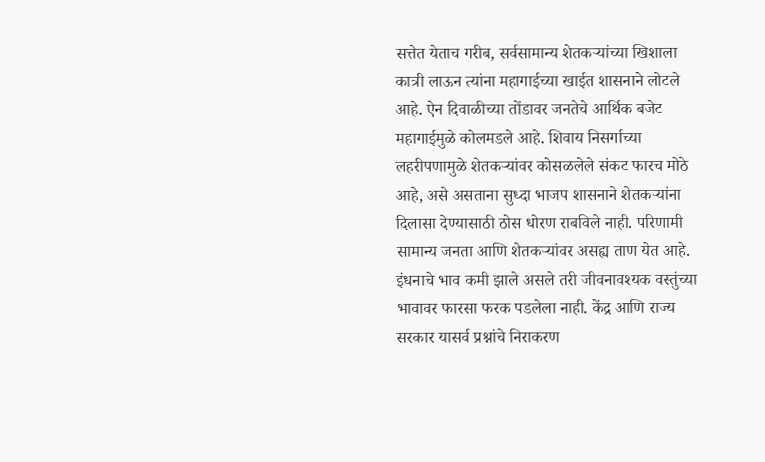सत्तेत येताच गरीब, सर्वसामान्य शेतकऱ्यांच्या खिशाला कात्री लाऊन त्यांना महागाईच्या खाईत शासनाने लोटले आहे. ऐन दिवाळीच्या तोंडावर जनतेचे आर्थिक बजेट महागाईमुळे कोलमडले आहे. शिवाय निसर्गाच्या लहरीपणामुळे शेतकऱ्यांवर कोसळलेले संकट फारच मोठे आहे, असे असताना सुध्दा भाजप शासनाने शेतकऱ्यांना दिलासा देण्यासाठी ठोस धोरण राबविले नाही. परिणामी सामान्य जनता आणि शेतकऱ्यांवर असह्य ताण येत आहे. इंधनाचे भाव कमी झाले असले तरी जीवनावश्यक वस्तुंच्या भावावर फारसा फरक पडलेला नाही. केंद्र आणि राज्य सरकार यासर्व प्रश्नांचे निराकरण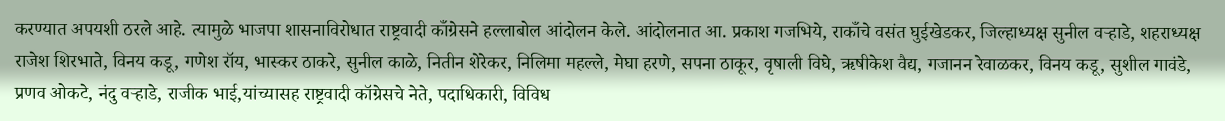करण्यात अपयशी ठरले आहे. त्यामुळे भाजपा शासनाविरोधात राष्ट्रवादी काँग्रेसने हल्लाबोल आंदोलन केले. आंदोलनात आ. प्रकाश गजभिये, राकाँचे वसंत घुईखेडकर, जिल्हाध्यक्ष सुनील वऱ्हाडे, शहराध्यक्ष राजेश शिरभाते, विनय कडू, गणेश रॉय, भास्कर ठाकरे, सुनील काळे, नितीन शेरेकर, निलिमा महल्ले, मेघा हरणे, सपना ठाकूर, वृषाली विघे, ऋषीकेश वैद्य, गजानन रेवाळकर, विनय कडू, सुशील गावंडे, प्रणव ओकटे, नंदु वऱ्हाडे, राजीक भाई,यांच्यासह राष्ट्रवादी कॉग्रेसचे नेते, पदाधिकारी, विविध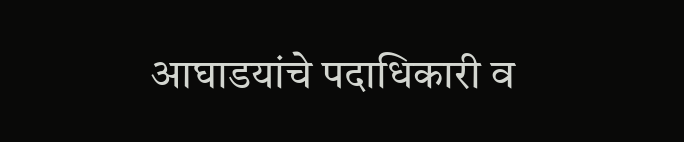आघाडयांचे पदाधिकारी व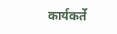कार्यकर्ते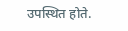उपस्थित होते.